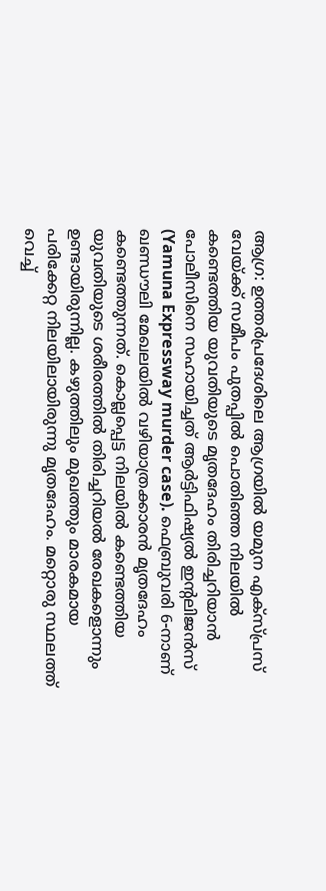ആഗ്ര: ഉത്തർപ്രദേശിലെ ആഗ്രയിൽ യമുന എക്സ്പ്രസ് വേയ്ക്ക് സമീപം പുതപ്പിൽ പൊതിഞ്ഞ നിലയിൽ കണ്ടെത്തിയ യുവതിയുടെ മൃതദേഹം തിരിച്ചറിയാൻ പോലീസിനെ സഹായിച്ചത് ആർട്ടിഫിഷ്യൽ ഇന്റലിജൻസ് (Yamuna Expressway murder case). ഫെബ്രുവരി 6-നാണ് ഖണ്ഡൗലി മേഖലയിൽ വഴിയാത്രക്കാരൻ മൃതദേഹം കണ്ടെത്തുന്നത്. കൊല്ലപ്പെട്ട നിലയിൽ കണ്ടെത്തിയ യുവതിയുടെ ശരീരത്തിൽ തിരിച്ചറിയൽ രേഖകളൊന്നും ഉണ്ടായിരുന്നില്ല. കഴുത്തിലും മുഖത്തും മാരകമായ പരിക്കേറ്റ നിലയിലായിരുന്നു മൃതദേഹം. മറ്റൊരു സ്ഥലത്ത് വെച്ച്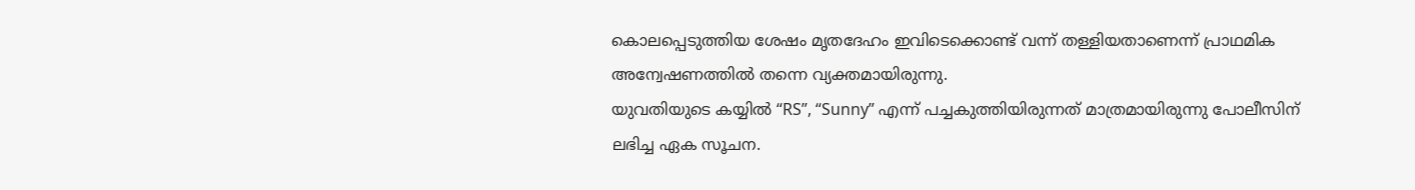കൊലപ്പെടുത്തിയ ശേഷം മൃതദേഹം ഇവിടെക്കൊണ്ട് വന്ന് തള്ളിയതാണെന്ന് പ്രാഥമിക അന്വേഷണത്തിൽ തന്നെ വ്യക്തമായിരുന്നു.
യുവതിയുടെ കയ്യിൽ “RS”, “Sunny” എന്ന് പച്ചകുത്തിയിരുന്നത് മാത്രമായിരുന്നു പോലീസിന് ലഭിച്ച ഏക സൂചന.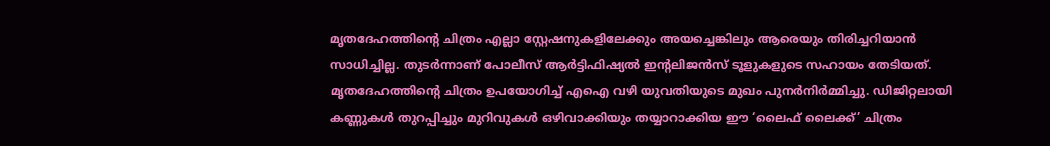മൃതദേഹത്തിന്റെ ചിത്രം എല്ലാ സ്റ്റേഷനുകളിലേക്കും അയച്ചെങ്കിലും ആരെയും തിരിച്ചറിയാൻ സാധിച്ചില്ല. തുടർന്നാണ് പോലീസ് ആർട്ടിഫിഷ്യൽ ഇന്റലിജൻസ് ടൂളുകളുടെ സഹായം തേടിയത്. മൃതദേഹത്തിന്റെ ചിത്രം ഉപയോഗിച്ച് എഐ വഴി യുവതിയുടെ മുഖം പുനർനിർമ്മിച്ചു. ഡിജിറ്റലായി കണ്ണുകൾ തുറപ്പിച്ചും മുറിവുകൾ ഒഴിവാക്കിയും തയ്യാറാക്കിയ ഈ ‘ലൈഫ് ലൈക്ക്’ ചിത്രം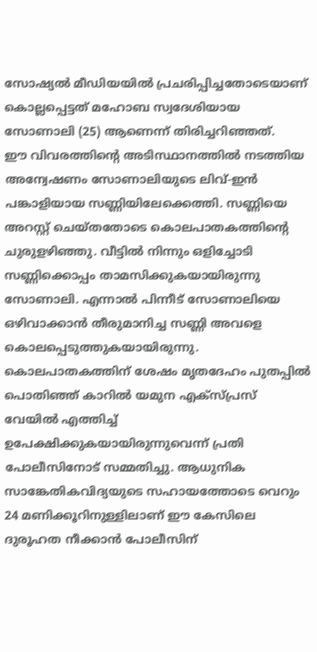സോഷ്യൽ മീഡിയയിൽ പ്രചരിപ്പിച്ചതോടെയാണ് കൊല്ലപ്പെട്ടത് മഹോബ സ്വദേശിയായ സോണാലി (25) ആണെന്ന് തിരിച്ചറിഞ്ഞത്.
ഈ വിവരത്തിന്റെ അടിസ്ഥാനത്തിൽ നടത്തിയ അന്വേഷണം സോണാലിയുടെ ലിവ്-ഇൻ പങ്കാളിയായ സണ്ണിയിലേക്കെത്തി. സണ്ണിയെ അറസ്റ്റ് ചെയ്തതോടെ കൊലപാതകത്തിന്റെ ചുരുളഴിഞ്ഞു. വീട്ടിൽ നിന്നും ഒളിച്ചോടി സണ്ണിക്കൊപ്പം താമസിക്കുകയായിരുന്നു സോണാലി. എന്നാൽ പിന്നീട് സോണാലിയെ ഒഴിവാക്കാൻ തീരുമാനിച്ച സണ്ണി അവളെ കൊലപ്പെടുത്തുകയായിരുന്നു. കൊലപാതകത്തിന് ശേഷം മൃതദേഹം പുതപ്പിൽ പൊതിഞ്ഞ് കാറിൽ യമുന എക്സ്പ്രസ് വേയിൽ എത്തിച്ച് ഉപേക്ഷിക്കുകയായിരുന്നുവെന്ന് പ്രതി പോലീസിനോട് സമ്മതിച്ചു. ആധുനിക സാങ്കേതികവിദ്യയുടെ സഹായത്തോടെ വെറും 24 മണിക്കൂറിനുള്ളിലാണ് ഈ കേസിലെ ദുരൂഹത നീക്കാൻ പോലീസിന്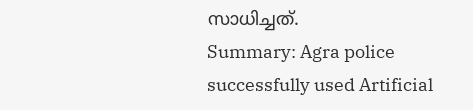സാധിച്ചത്.
Summary: Agra police successfully used Artificial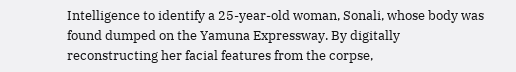Intelligence to identify a 25-year-old woman, Sonali, whose body was found dumped on the Yamuna Expressway. By digitally reconstructing her facial features from the corpse,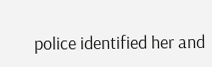police identified her and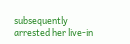subsequently arrested her live-in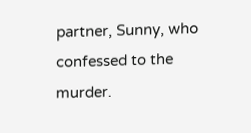partner, Sunny, who confessed to the murder.